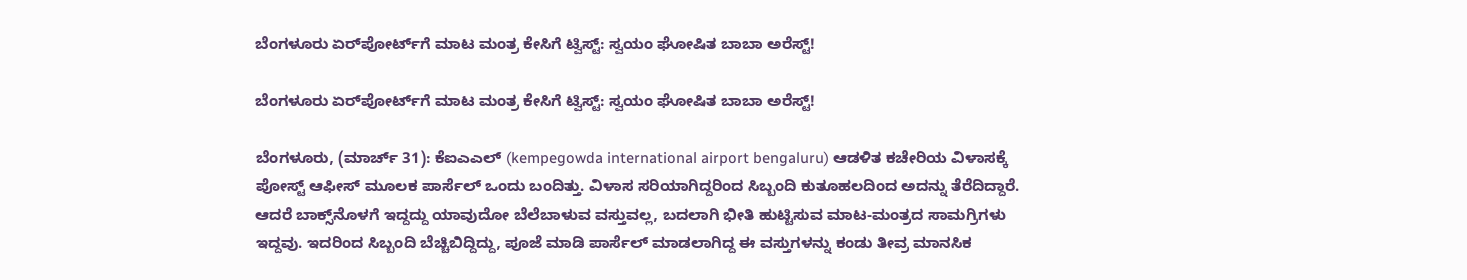ಬೆಂಗಳೂರು ಏರ್‌ಪೋರ್ಟ್‌ಗೆ ಮಾಟ ಮಂತ್ರ ಕೇಸಿಗೆ ಟ್ವಿಸ್ಟ್: ಸ್ವಯಂ ಘೋಷಿತ ಬಾಬಾ ಅರೆಸ್ಟ್!

ಬೆಂಗಳೂರು ಏರ್‌ಪೋರ್ಟ್‌ಗೆ ಮಾಟ ಮಂತ್ರ ಕೇಸಿಗೆ ಟ್ವಿಸ್ಟ್: ಸ್ವಯಂ ಘೋಷಿತ ಬಾಬಾ ಅರೆಸ್ಟ್!

ಬೆಂಗಳೂರು, (ಮಾರ್ಚ್ 31): ಕೆಐಎಎಲ್ (kempegowda international airport bengaluru) ಆಡಳಿತ ಕಚೇರಿಯ ವಿಳಾಸಕ್ಕೆ ಪೋಸ್ಟ್ ಆಫೀಸ್ ಮೂಲಕ ಪಾರ್ಸೆಲ್ ಒಂದು ಬಂದಿತ್ತು. ವಿಳಾಸ ಸರಿಯಾಗಿದ್ದರಿಂದ ಸಿಬ್ಬಂದಿ ಕುತೂಹಲದಿಂದ ಅದನ್ನು ತೆರೆದಿದ್ದಾರೆ. ಆದರೆ ಬಾಕ್ಸ್‌ನೊಳಗೆ ಇದ್ದದ್ದು ಯಾವುದೋ ಬೆಲೆಬಾಳುವ ವಸ್ತುವಲ್ಲ, ಬದಲಾಗಿ ಭೀತಿ ಹುಟ್ಟಿಸುವ ಮಾಟ-ಮಂತ್ರದ ಸಾಮಗ್ರಿಗಳು ಇದ್ದವು. ಇದರಿಂದ ಸಿಬ್ಬಂದಿ ಬೆಚ್ಚಿಬಿದ್ದಿದ್ದು, ಪೂಜೆ ಮಾಡಿ ಪಾರ್ಸೆಲ್ ಮಾಡಲಾಗಿದ್ದ ಈ ವಸ್ತುಗಳನ್ನು ಕಂಡು ತೀವ್ರ ಮಾನಸಿಕ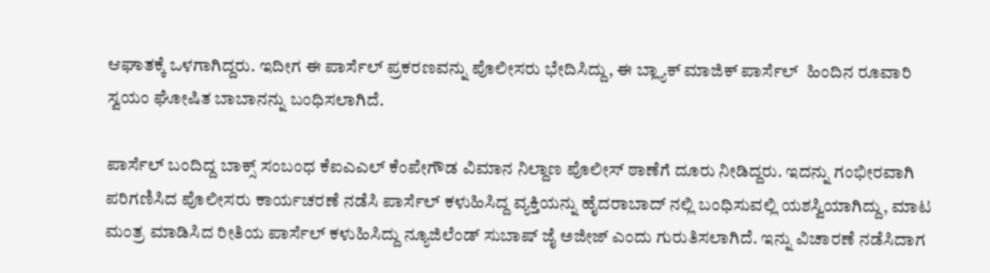ಆಘಾತಕ್ಕೆ ಒಳಗಾಗಿದ್ದರು. ಇದೀಗ ಈ ಪಾರ್ಸೆಲ್ ಪ್ರಕರಣವನ್ನು ಪೊಲೀಸರು ಭೇದಿಸಿದ್ದು, ಈ ಬ್ಲ್ಯಾಕ್ ಮಾಜಿಕ್ ಪಾರ್ಸೆಲ್  ಹಿಂದಿನ ರೂವಾರಿ ಸ್ವಯಂ ಘೋಷಿತ ಬಾಬಾನನ್ನು ಬಂಧಿಸಲಾಗಿದೆ.

ಪಾರ್ಸೆಲ್ ಬಂದಿದ್ದ ಬಾಕ್ಸ್ ಸಂಬಂಧ ಕೆಐಎಎಲ್ ಕೆಂಪೇಗೌಡ ವಿಮಾನ ನಿಲ್ದಾಣ ಪೊಲೀಸ್ ಠಾಣೆಗೆ ದೂರು ನೀಡಿದ್ದರು. ಇದನ್ನು ಗಂಭೀರವಾಗಿ ಪರಿಗಣಿಸಿದ ಪೊಲೀಸರು ಕಾರ್ಯಚರಣೆ ನಡೆಸಿ ಪಾರ್ಸೆಲ್ ಕಳುಹಿಸಿದ್ದ ವ್ಯಕ್ತಿಯನ್ನು ಹೈದರಾಬಾದ್ ನಲ್ಲಿ ಬಂಧಿಸುವಲ್ಲಿ ಯಶಸ್ವಿಯಾಗಿದ್ದು, ಮಾಟ ಮಂತ್ರ ಮಾಡಿಸಿದ ರೀತಿಯ ಪಾರ್ಸೆಲ್ ಕಳುಹಿಸಿದ್ದು ನ್ಯೂಜಿಲೆಂಡ್ ಸುಬಾಷ್ ಜೈ ಅಜೀಜ್ ಎಂದು ಗುರುತಿಸಲಾಗಿದೆ. ಇನ್ನು ವಿಚಾರಣೆ ನಡೆಸಿದಾಗ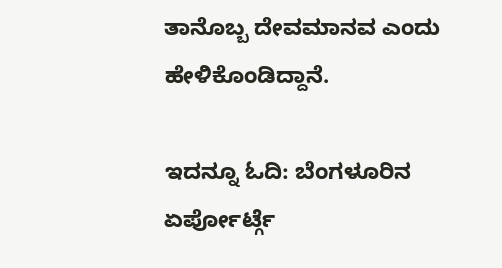ತಾನೊಬ್ಬ ದೇವಮಾನವ ಎಂದು ಹೇಳಿಕೊಂಡಿದ್ದಾನೆ.

ಇದನ್ನೂ ಓದಿ: ಬೆಂಗಳೂರಿನ ಏರ್ಪೋರ್ಟ್ಗೆ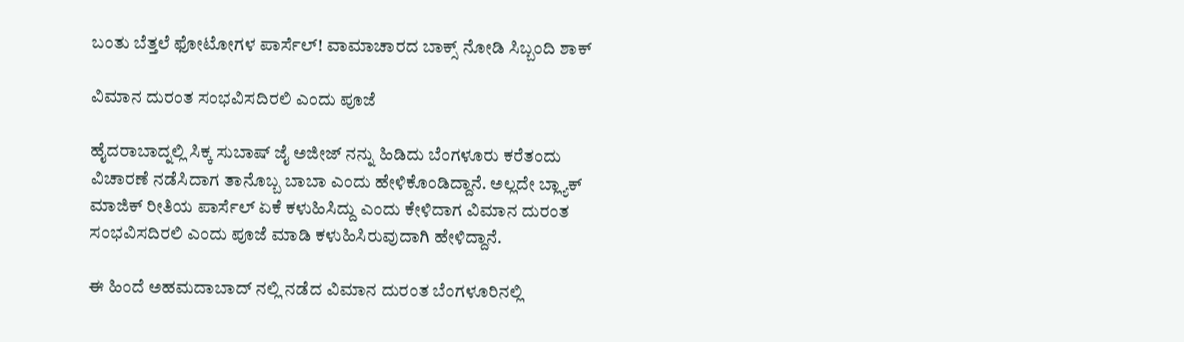ಬಂತು ಬೆತ್ತಲೆ ಫೋಟೋಗಳ ಪಾರ್ಸೆಲ್! ವಾಮಾಚಾರದ ಬಾಕ್ಸ್ ನೋಡಿ ಸಿಬ್ಬಂದಿ ಶಾಕ್

ವಿಮಾನ ದುರಂತ ಸಂಭವಿಸದಿರಲಿ ಎಂದು ಪೂಜೆ

ಹೈದರಾಬಾದ್ನಲ್ಲಿ ಸಿಕ್ಕ ಸುಬಾಷ್ ಜೈ ಅಜೀಜ್ ನನ್ನು ಹಿಡಿದು ಬೆಂಗಳೂರು ಕರೆತಂದು ವಿಚಾರಣೆ ನಡೆಸಿದಾಗ ತಾನೊಬ್ಬ ಬಾಬಾ ಎಂದು ಹೇಳಿಕೊಂಡಿದ್ದಾನೆ. ಅಲ್ಲದೇ ಬ್ಲ್ಯಾಕ್ ಮಾಜಿಕ್ ರೀತಿಯ ಪಾರ್ಸೆಲ್ ಏಕೆ ಕಳುಹಿಸಿದ್ದು ಎಂದು ಕೇಳಿದಾಗ ವಿಮಾನ ದುರಂತ ಸಂಭವಿಸದಿರಲಿ ಎಂದು ಪೂಜೆ ಮಾಡಿ ಕಳುಹಿಸಿರುವುದಾಗಿ ಹೇಳಿದ್ದಾನೆ.

ಈ ಹಿಂದೆ ಅಹಮದಾಬಾದ್ ನಲ್ಲಿ ನಡೆದ ವಿಮಾನ ದುರಂತ ಬೆಂಗಳೂರಿನಲ್ಲಿ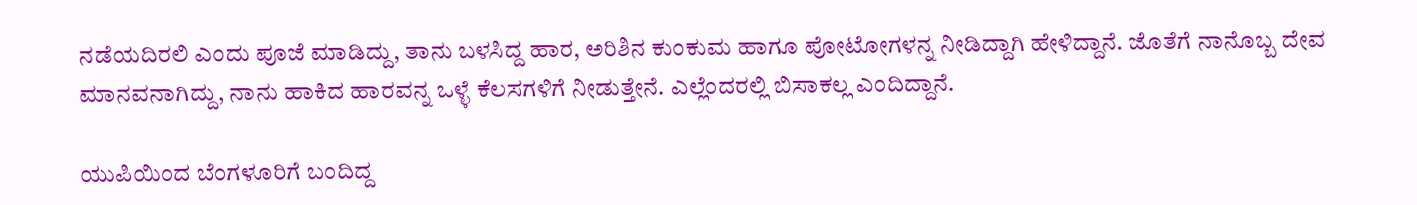ನಡೆಯದಿರಲಿ ಎಂದು ಪೂಜೆ ಮಾಡಿದ್ದು, ತಾನು ಬಳಸಿದ್ದ ಹಾರ, ಅರಿಶಿನ ಕುಂಕುಮ ಹಾಗೂ ಪೋಟೋಗಳನ್ನ ನೀಡಿದ್ದಾಗಿ ಹೇಳಿದ್ದಾನೆ. ಜೊತೆಗೆ ನಾನೊಬ್ಬ ದೇವ ಮಾನವನಾಗಿದ್ದು, ನಾನು ಹಾಕಿದ ಹಾರವನ್ನ ಒಳ್ಳೆ ಕೆಲಸಗಳಿಗೆ ನೀಡುತ್ತೇನೆ. ಎಲ್ಲೆಂದರಲ್ಲಿ ಬಿಸಾಕಲ್ಲ ಎಂದಿದ್ದಾನೆ.

ಯುಪಿಯಿಂದ ಬೆಂಗಳೂರಿಗೆ ಬಂದಿದ್ದ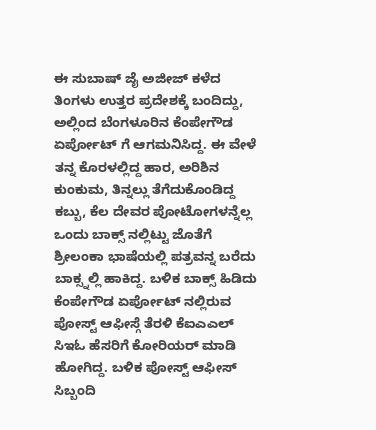ಈ ಸುಬಾಷ್ ಜೈ ಅಜೀಜ್ ಕಳೆದ ತಿಂಗಳು ಉತ್ತರ ಪ್ರದೇಶಕ್ಕೆ ಬಂದಿದ್ದು, ಅಲ್ಲಿಂದ ಬೆಂಗಳೂರಿನ ಕೆಂಪೇಗೌಡ ಏರ್ಪೋಟ್ ಗೆ ಆಗಮನಿಸಿದ್ದ. ಈ ವೇಳೆ ತನ್ನ ಕೊರಳಲ್ಲಿದ್ದ ಹಾರ, ಅರಿಶಿನ ಕುಂಕುಮ, ತಿನ್ನಲ್ಲು ತೆಗೆದುಕೊಂಡಿದ್ದ ಕಬ್ಬು, ಕೆಲ ದೇವರ ಪೋಟೋಗಳನ್ನೆಲ್ಲ ಒಂದು ಬಾಕ್ಸ್ ನಲ್ಲಿಟ್ಟು ಜೊತೆಗೆ ಶ್ರೀಲಂಕಾ ಭಾಷೆಯಲ್ಲಿ ಪತ್ರವನ್ನ ಬರೆದು ಬಾಕ್ಸ್ನಲ್ಲಿ ಹಾಕಿದ್ದ. ಬಳಿಕ ಬಾಕ್ಸ್ ಹಿಡಿದು ಕೆಂಪೇಗೌಡ ಏರ್ಪೋಟ್ ನಲ್ಲಿರುವ ಪೋಸ್ಟ್ ಆಫೀಸ್ಗೆ ತೆರಳಿ ಕೆಐಎಎಲ್ ಸಿಇಓ ಹೆಸರಿಗೆ ಕೋರಿಯರ್ ಮಾಡಿ ಹೋಗಿದ್ದ. ಬಳಿಕ ಪೋಸ್ಟ್ ಆಫೀಸ್ ಸಿಬ್ಬಂದಿ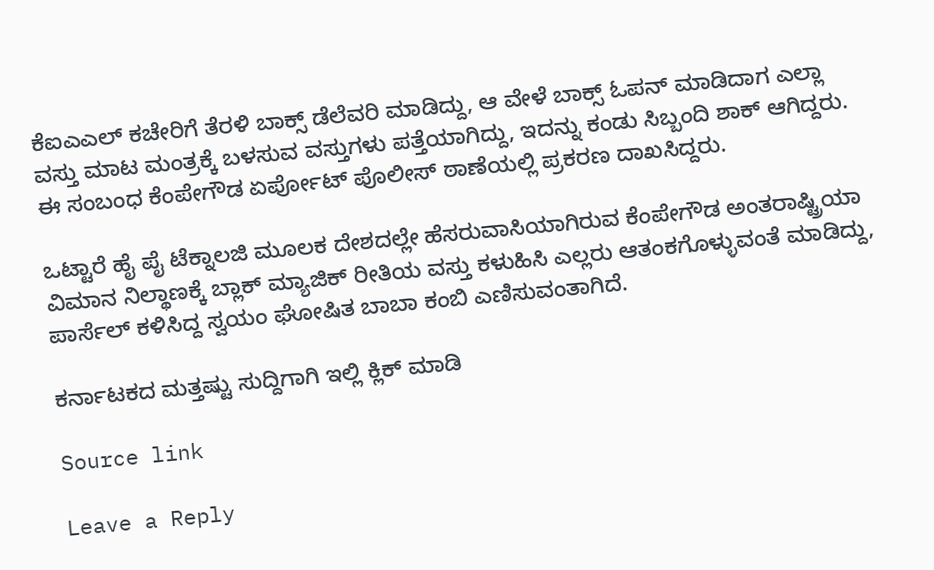ಕೆಐಎಎಲ್ ಕಚೇರಿಗೆ ತೆರಳಿ ಬಾಕ್ಸ್ ಡೆಲೆವರಿ ಮಾಡಿದ್ದು, ಆ ವೇಳೆ ಬಾಕ್ಸ್ ಓಪನ್ ಮಾಡಿದಾಗ ಎಲ್ಲಾ ವಸ್ತು ಮಾಟ ಮಂತ್ರಕ್ಕೆ ಬಳಸುವ ವಸ್ತುಗಳು ಪತ್ತೆಯಾಗಿದ್ದು, ಇದನ್ನು ಕಂಡು ಸಿಬ್ಬಂದಿ ಶಾಕ್ ಆಗಿದ್ದರು. ಈ ಸಂಬಂಧ ಕೆಂಪೇಗೌಡ ಏರ್ಪೋಟ್ ಪೊಲೀಸ್ ಠಾಣೆಯಲ್ಲಿ ಪ್ರಕರಣ ದಾಖಸಿದ್ದರು.

ಒಟ್ಟಾರೆ ಹೈ ಪೈ ಟೆಕ್ನಾಲಜಿ ಮೂಲಕ ದೇಶದಲ್ಲೇ ಹೆಸರುವಾಸಿಯಾಗಿರುವ ಕೆಂಪೇಗೌಡ ಅಂತರಾಷ್ಟ್ರಿಯಾ ವಿಮಾನ ನಿಲ್ಥಾಣಕ್ಕೆ ಬ್ಲಾಕ್ ಮ್ಯಾಜಿಕ್ ರೀತಿಯ ವಸ್ತು ಕಳುಹಿಸಿ ಎಲ್ಲರು ಆತಂಕಗೊಳ್ಳುವಂತೆ ಮಾಡಿದ್ದು, ಪಾರ್ಸೆಲ್ ಕಳಿಸಿದ್ದ ಸ್ವಯಂ ಘೋಷಿತ ಬಾಬಾ ಕಂಬಿ ಎಣಿಸುವಂತಾಗಿದೆ.

ಕರ್ನಾಟಕದ ಮತ್ತಷ್ಟು ಸುದ್ದಿಗಾಗಿ ಇಲ್ಲಿ ಕ್ಲಿಕ್ ಮಾಡಿ

Source link

Leave a Reply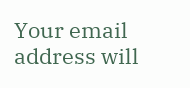Your email address will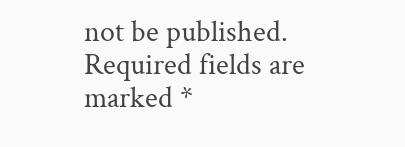not be published. Required fields are marked *